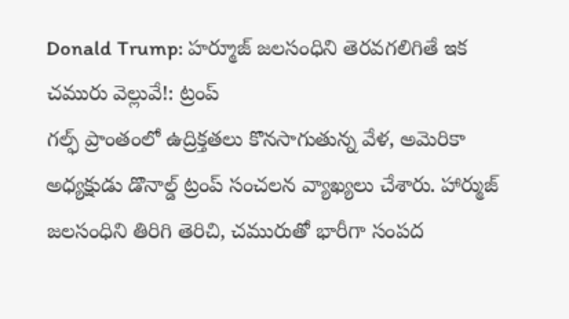Donald Trump: హర్మూజ్ జలసంధిని తెరవగలిగితే ఇక చమురు వెల్లువే!: ట్రంప్
గల్ఫ్ ప్రాంతంలో ఉద్రిక్తతలు కొనసాగుతున్న వేళ, అమెరికా అధ్యక్షుడు డొనాల్డ్ ట్రంప్ సంచలన వ్యాఖ్యలు చేశారు. హార్ముజ్ జలసంధిని తిరిగి తెరిచి, చమురుతో భారీగా సంపద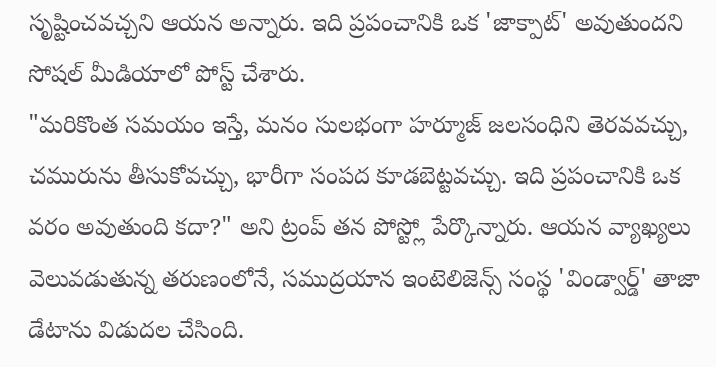సృష్టించవచ్చని ఆయన అన్నారు. ఇది ప్రపంచానికి ఒక 'జాక్పాట్' అవుతుందని సోషల్ మీడియాలో పోస్ట్ చేశారు.
"మరికొంత సమయం ఇస్తే, మనం సులభంగా హర్మూజ్ జలసంధిని తెరవవచ్చు, చమురును తీసుకోవచ్చు, భారీగా సంపద కూడబెట్టవచ్చు. ఇది ప్రపంచానికి ఒక వరం అవుతుంది కదా?" అని ట్రంప్ తన పోస్ట్లో పేర్కొన్నారు. ఆయన వ్యాఖ్యలు వెలువడుతున్న తరుణంలోనే, సముద్రయాన ఇంటెలిజెన్స్ సంస్థ 'విండ్వార్డ్' తాజా డేటాను విడుదల చేసింది.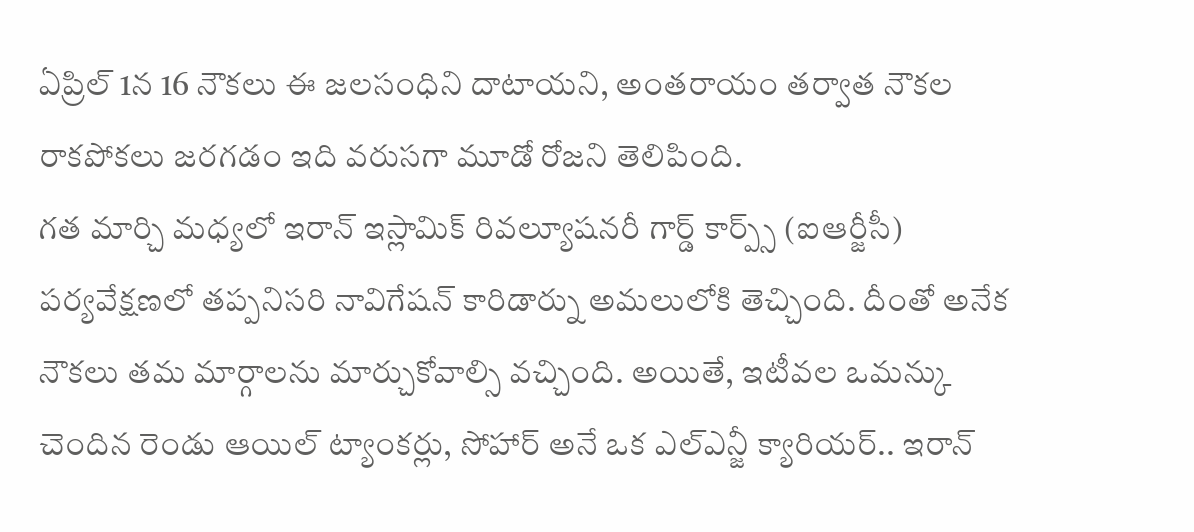ఏప్రిల్ 1న 16 నౌకలు ఈ జలసంధిని దాటాయని, అంతరాయం తర్వాత నౌకల రాకపోకలు జరగడం ఇది వరుసగా మూడో రోజని తెలిపింది.
గత మార్చి మధ్యలో ఇరాన్ ఇస్లామిక్ రివల్యూషనరీ గార్డ్ కార్ప్స్ (ఐఆర్జీసీ) పర్యవేక్షణలో తప్పనిసరి నావిగేషన్ కారిడార్ను అమలులోకి తెచ్చింది. దీంతో అనేక నౌకలు తమ మార్గాలను మార్చుకోవాల్సి వచ్చింది. అయితే, ఇటీవల ఒమన్కు చెందిన రెండు ఆయిల్ ట్యాంకర్లు, సోహార్ అనే ఒక ఎల్ఎన్జీ క్యారియర్.. ఇరాన్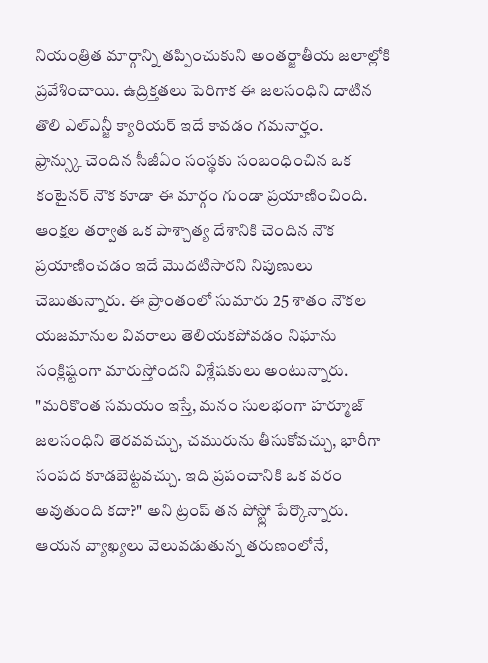నియంత్రిత మార్గాన్ని తప్పించుకుని అంతర్జాతీయ జలాల్లోకి ప్రవేశించాయి. ఉద్రిక్తతలు పెరిగాక ఈ జలసంధిని దాటిన తొలి ఎల్ఎన్జీ క్యారియర్ ఇదే కావడం గమనార్హం.
ఫ్రాన్స్కు చెందిన సీజీఏం సంస్థకు సంబంధించిన ఒక కంటైనర్ నౌక కూడా ఈ మార్గం గుండా ప్రయాణించింది. ఆంక్షల తర్వాత ఒక పాశ్చాత్య దేశానికి చెందిన నౌక ప్రయాణించడం ఇదే మొదటిసారని నిపుణులు చెబుతున్నారు. ఈ ప్రాంతంలో సుమారు 25 శాతం నౌకల యజమానుల వివరాలు తెలియకపోవడం నిఘాను సంక్లిష్టంగా మారుస్తోందని విశ్లేషకులు అంటున్నారు.
"మరికొంత సమయం ఇస్తే, మనం సులభంగా హర్మూజ్ జలసంధిని తెరవవచ్చు, చమురును తీసుకోవచ్చు, భారీగా సంపద కూడబెట్టవచ్చు. ఇది ప్రపంచానికి ఒక వరం అవుతుంది కదా?" అని ట్రంప్ తన పోస్ట్లో పేర్కొన్నారు. ఆయన వ్యాఖ్యలు వెలువడుతున్న తరుణంలోనే,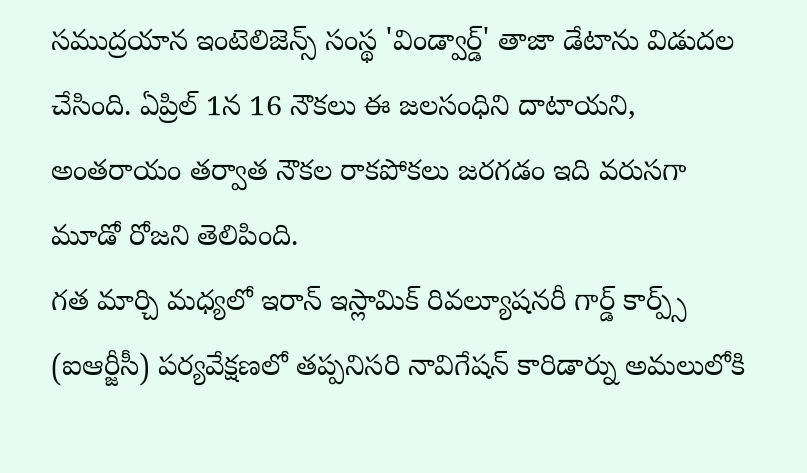సముద్రయాన ఇంటెలిజెన్స్ సంస్థ 'విండ్వార్డ్' తాజా డేటాను విడుదల చేసింది. ఏప్రిల్ 1న 16 నౌకలు ఈ జలసంధిని దాటాయని, అంతరాయం తర్వాత నౌకల రాకపోకలు జరగడం ఇది వరుసగా మూడో రోజని తెలిపింది.
గత మార్చి మధ్యలో ఇరాన్ ఇస్లామిక్ రివల్యూషనరీ గార్డ్ కార్ప్స్ (ఐఆర్జీసీ) పర్యవేక్షణలో తప్పనిసరి నావిగేషన్ కారిడార్ను అమలులోకి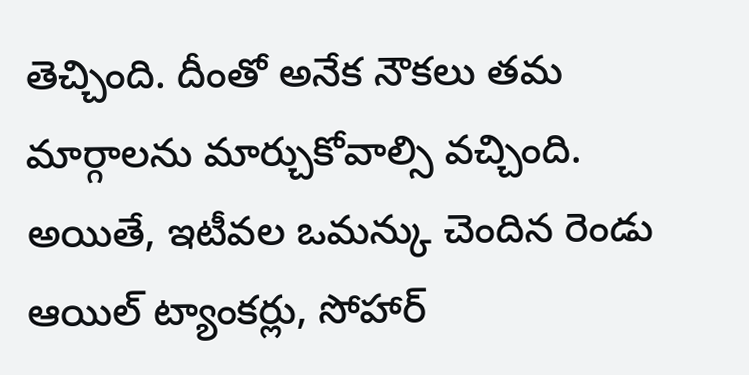తెచ్చింది. దీంతో అనేక నౌకలు తమ మార్గాలను మార్చుకోవాల్సి వచ్చింది. అయితే, ఇటీవల ఒమన్కు చెందిన రెండు ఆయిల్ ట్యాంకర్లు, సోహార్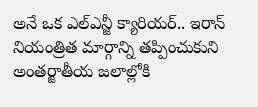అనే ఒక ఎల్ఎన్జీ క్యారియర్.. ఇరాన్ నియంత్రిత మార్గాన్ని తప్పించుకుని అంతర్జాతీయ జలాల్లోకి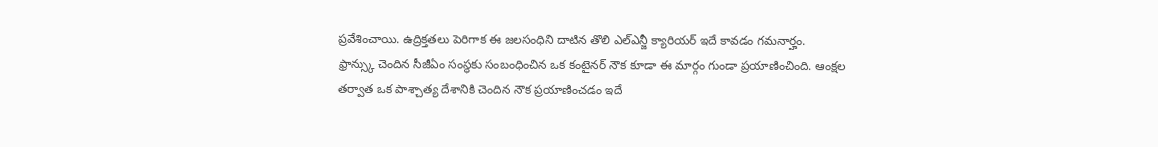ప్రవేశించాయి. ఉద్రిక్తతలు పెరిగాక ఈ జలసంధిని దాటిన తొలి ఎల్ఎన్జీ క్యారియర్ ఇదే కావడం గమనార్హం.
ఫ్రాన్స్కు చెందిన సీజీఏం సంస్థకు సంబంధించిన ఒక కంటైనర్ నౌక కూడా ఈ మార్గం గుండా ప్రయాణించింది. ఆంక్షల తర్వాత ఒక పాశ్చాత్య దేశానికి చెందిన నౌక ప్రయాణించడం ఇదే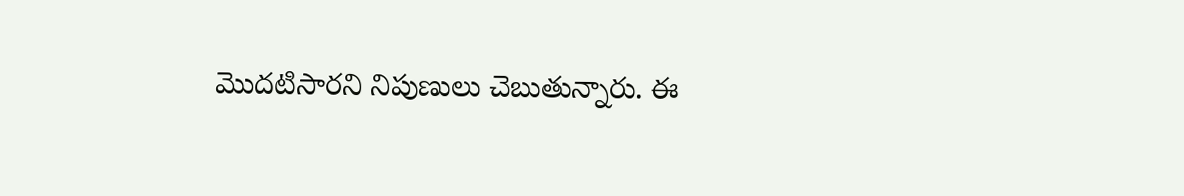మొదటిసారని నిపుణులు చెబుతున్నారు. ఈ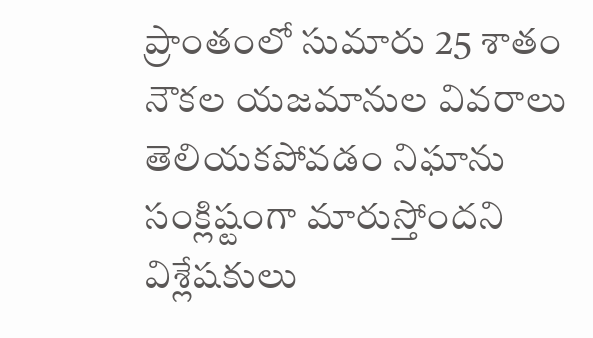ప్రాంతంలో సుమారు 25 శాతం నౌకల యజమానుల వివరాలు తెలియకపోవడం నిఘాను సంక్లిష్టంగా మారుస్తోందని విశ్లేషకులు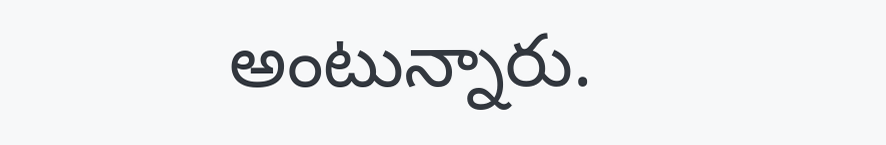అంటున్నారు.